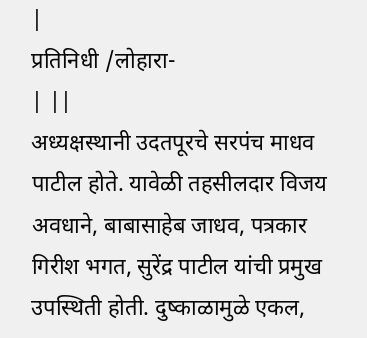|
प्रतिनिधी /लोहारा-
| ||
अध्यक्षस्थानी उदतपूरचे सरपंच माधव पाटील होते. यावेळी तहसीलदार विजय अवधाने, बाबासाहेब जाधव, पत्रकार गिरीश भगत, सुरेंद्र पाटील यांची प्रमुख उपस्थिती होती. दुष्काळामुळे एकल,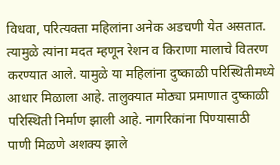विधवा, परित्यक्ता महिलांना अनेक अडचणी येत असतात. त्यामुळे त्यांना मदत म्हणून रेशन व किराणा मालाचे वितरण करण्यात आले. यामुळे या महिलांना दुष्काळी परिस्थितीमध्ये आधार मिळाला आहे. तालुक्यात मोठ्या प्रमाणात दुष्काळी परिस्थिती निर्माण झाली आहे. नागरिकांना पिण्यासाठी पाणी मिळणे अशक्य झाले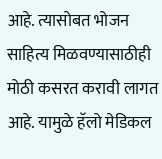आहे. त्यासोबत भोजन साहित्य मिळवण्यासाठीही मोठी कसरत करावी लागत आहे. यामुळे हॅलो मेडिकल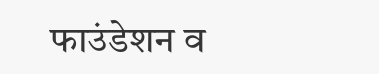फाउंडेशन व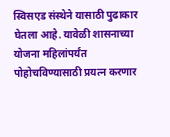स्विसएड संस्थेने यासाठी पुढाकार घेतला आहे. यावेळी शासनाच्या योजना महिलांपर्यंत पोहोचविण्यासाठी प्रयत्न करणार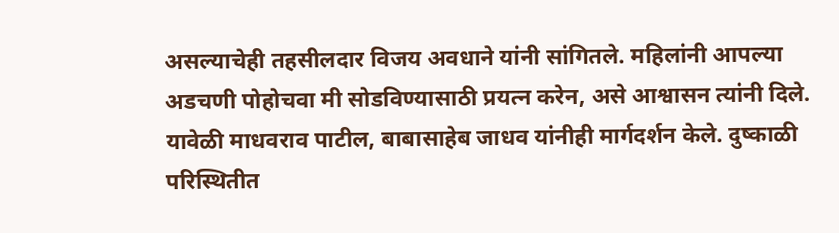असल्याचेही तहसीलदार विजय अवधाने यांनी सांगितले. महिलांनी आपल्या अडचणी पोहोचवा मी सोडविण्यासाठी प्रयत्न करेन, असे आश्वासन त्यांनी दिले. यावेळी माधवराव पाटील, बाबासाहेब जाधव यांनीही मार्गदर्शन केले. दुष्काळी परिस्थितीत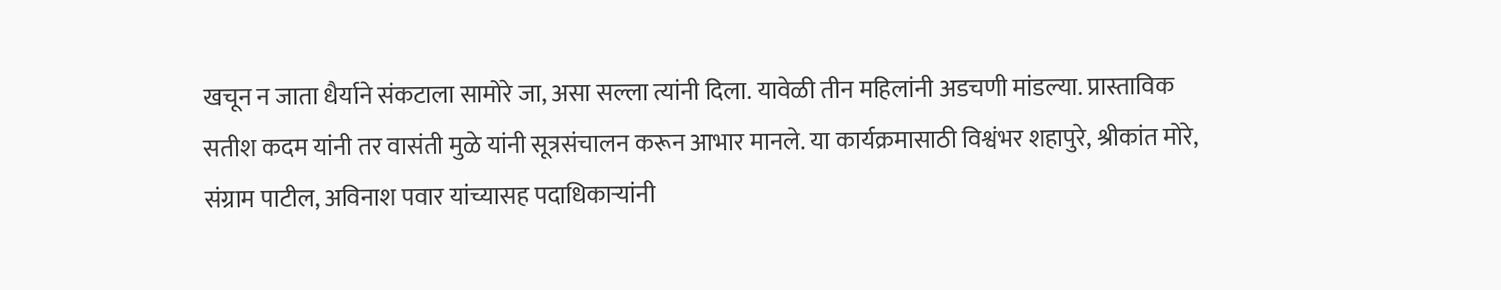खचून न जाता धैर्याने संकटाला सामोरे जा, असा सल्ला त्यांनी दिला. यावेळी तीन महिलांनी अडचणी मांडल्या. प्रास्ताविक सतीश कदम यांनी तर वासंती मुळे यांनी सूत्रसंचालन करून आभार मानले. या कार्यक्रमासाठी विश्वंभर शहापुरे, श्रीकांत मोरे, संग्राम पाटील, अविनाश पवार यांच्यासह पदाधिकाऱ्यांनी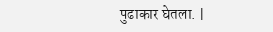पुढाकार घेतला. |